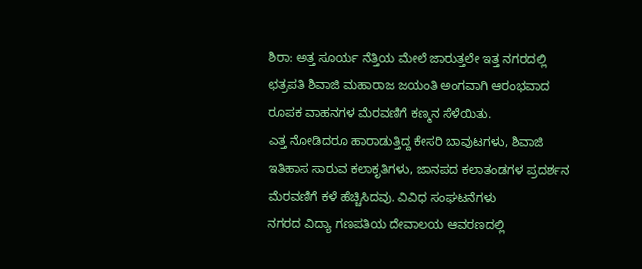ಶಿರಾ: ಅತ್ತ ಸೂರ್ಯ ನೆತ್ತಿಯ ಮೇಲೆ ಜಾರುತ್ತಲೇ ಇತ್ತ ನಗರದಲ್ಲಿ ಛತ್ರಪತಿ ಶಿವಾಜಿ ಮಹಾರಾಜ ಜಯಂತಿ ಅಂಗವಾಗಿ ಆರಂಭವಾದ ರೂಪಕ ವಾಹನಗಳ ಮೆರವಣಿಗೆ ಕಣ್ಮನ ಸೆಳೆಯಿತು.
ಎತ್ತ ನೋಡಿದರೂ ಹಾರಾಡುತ್ತಿದ್ದ ಕೇಸರಿ ಬಾವುಟಗಳು, ಶಿವಾಜಿ ಇತಿಹಾಸ ಸಾರುವ ಕಲಾಕೃತಿಗಳು, ಜಾನಪದ ಕಲಾತಂಡಗಳ ಪ್ರದರ್ಶನ ಮೆರವಣಿಗೆ ಕಳೆ ಹೆಚ್ಚಿಸಿದವು. ವಿವಿಧ ಸಂಘಟನೆಗಳು
ನಗರದ ವಿದ್ಯಾ ಗಣಪತಿಯ ದೇವಾಲಯ ಆವರಣದಲ್ಲಿ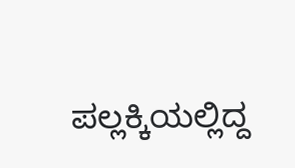ಪಲ್ಲಕ್ಕಿಯಲ್ಲಿದ್ದ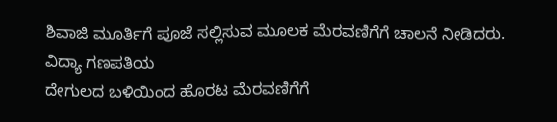ಶಿವಾಜಿ ಮೂರ್ತಿಗೆ ಪೂಜೆ ಸಲ್ಲಿಸುವ ಮೂಲಕ ಮೆರವಣಿಗೆಗೆ ಚಾಲನೆ ನೀಡಿದರು.
ವಿದ್ಯಾ ಗಣಪತಿಯ
ದೇಗುಲದ ಬಳಿಯಿಂದ ಹೊರಟ ಮೆರವಣಿಗೆಗೆ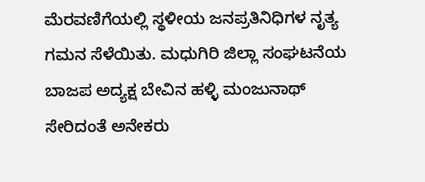ಮೆರವಣಿಗೆಯಲ್ಲಿ ಸ್ಥಳೀಯ ಜನಪ್ರತಿನಿಧಿಗಳ ನೃತ್ಯ ಗಮನ ಸೆಳೆಯಿತು. ಮಧುಗಿರಿ ಜಿಲ್ಲಾ ಸಂಘಟನೆಯ ಬಾಜಪ ಅದ್ಯಕ್ಷ ಬೇವಿನ ಹಳ್ಳಿ ಮಂಜುನಾಥ್
ಸೇರಿದಂತೆ ಅನೇಕರು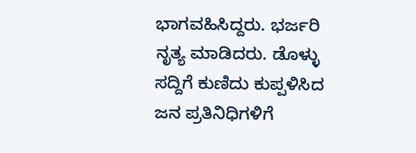ಭಾಗವಹಿಸಿದ್ದರು. ಭರ್ಜರಿ ನೃತ್ಯ ಮಾಡಿದರು. ಡೊಳ್ಳು ಸದ್ದಿಗೆ ಕುಣಿದು ಕುಪ್ಪಳಿಸಿದ ಜನ ಪ್ರತಿನಿಧಿಗಳಿಗೆ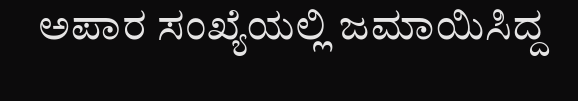ಅಪಾರ ಸಂಖ್ಯೆಯಲ್ಲಿ ಜಮಾಯಿಸಿದ್ದ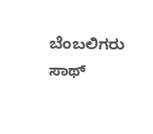ಬೆಂಬಲಿಗರು ಸಾಥ್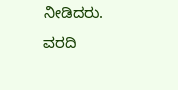ನೀಡಿದರು.
ವರದಿ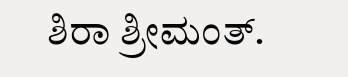ಶಿರಾ ಶ್ರೀಮಂತ್.